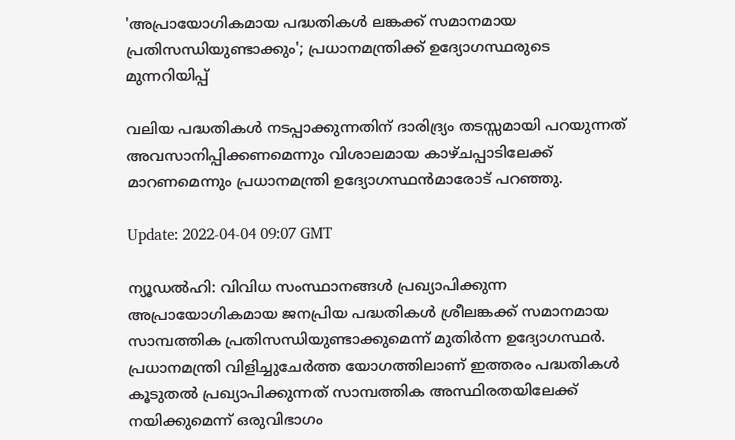'അപ്രായോഗികമായ പദ്ധതികൾ ലങ്കക്ക് സമാനമായ പ്രതിസന്ധിയുണ്ടാക്കും'; പ്രധാനമന്ത്രിക്ക് ഉദ്യോഗസ്ഥരുടെ മുന്നറിയിപ്പ്

വലിയ പദ്ധതികൾ നടപ്പാക്കുന്നതിന് ദാരിദ്ര്യം തടസ്സമായി പറയുന്നത് അവസാനിപ്പിക്കണമെന്നും വിശാലമായ കാഴ്ചപ്പാടിലേക്ക് മാറണമെന്നും പ്രധാനമന്ത്രി ഉദ്യോഗസ്ഥൻമാരോട് പറഞ്ഞു.

Update: 2022-04-04 09:07 GMT

ന്യൂഡൽഹി: വിവിധ സംസ്ഥാനങ്ങൾ പ്രഖ്യാപിക്കുന്ന അപ്രായോഗികമായ ജനപ്രിയ പദ്ധതികൾ ശ്രീലങ്കക്ക് സമാനമായ സാമ്പത്തിക പ്രതിസന്ധിയുണ്ടാക്കുമെന്ന് മുതിർന്ന ഉദ്യോഗസ്ഥർ. പ്രധാനമന്ത്രി വിളിച്ചുചേർത്ത യോഗത്തിലാണ് ഇത്തരം പദ്ധതികൾ കൂടുതൽ പ്രഖ്യാപിക്കുന്നത് സാമ്പത്തിക അസ്ഥിരതയിലേക്ക് നയിക്കുമെന്ന് ഒരുവിഭാഗം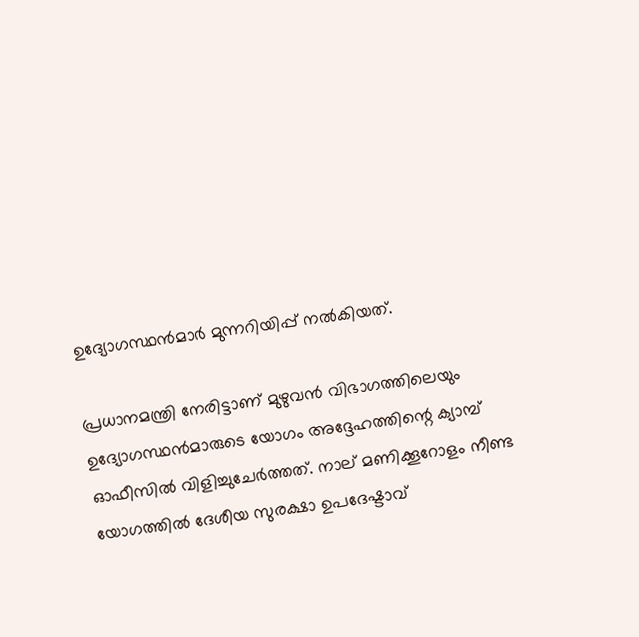ഉദ്യോഗസ്ഥൻമാർ മുന്നറിയിപ്പ് നൽകിയത്.

പ്രധാനമന്ത്രി നേരിട്ടാണ് മുഴുവൻ വിഭാഗത്തിലെയും ഉദ്യോഗസ്ഥൻമാരുടെ യോഗം അദ്ദേഹത്തിന്റെ ക്യാമ്പ് ഓഫീസിൽ വിളിച്ചുചേർത്തത്. നാല് മണിക്കൂറോളം നീണ്ട യോഗത്തിൽ ദേശീയ സുരക്ഷാ ഉപദേഷ്ടാവ്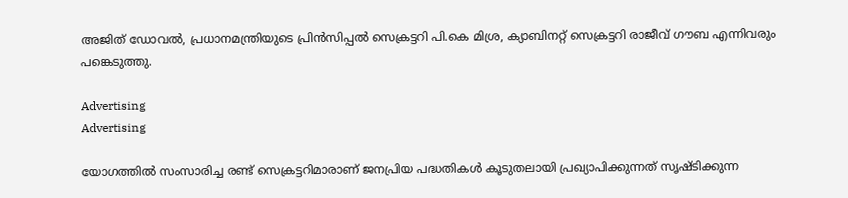അജിത് ഡോവൽ, പ്രധാനമന്ത്രിയുടെ പ്രിൻസിപ്പൽ സെക്രട്ടറി പി.കെ മിശ്ര, ക്യാബിനറ്റ് സെക്രട്ടറി രാജീവ് ഗൗബ എന്നിവരും പങ്കെടുത്തു.

Advertising
Advertising

യോഗത്തിൽ സംസാരിച്ച രണ്ട് സെക്രട്ടറിമാരാണ് ജനപ്രിയ പദ്ധതികൾ കൂടുതലായി പ്രഖ്യാപിക്കുന്നത് സൃഷ്ടിക്കുന്ന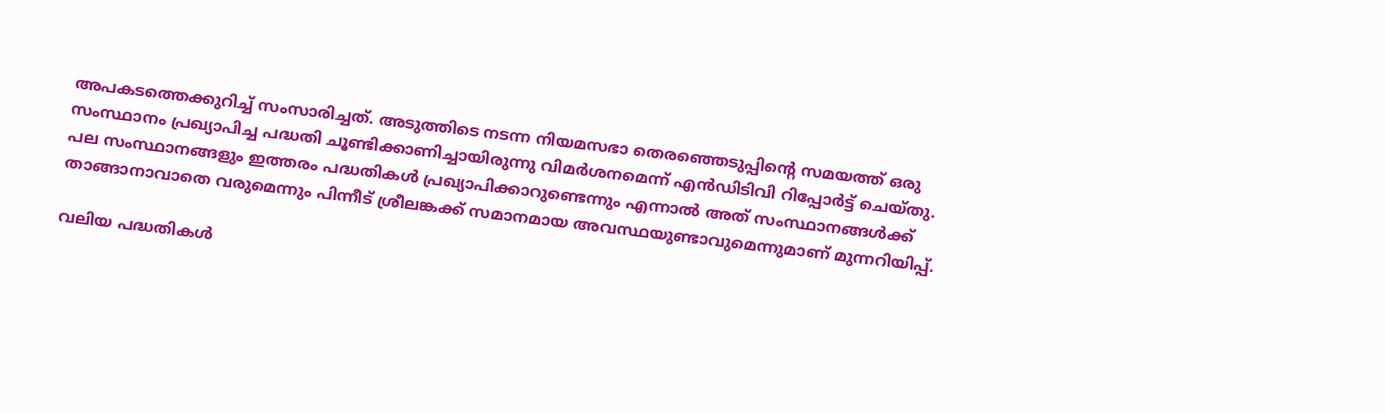അപകടത്തെക്കുറിച്ച് സംസാരിച്ചത്. അടുത്തിടെ നടന്ന നിയമസഭാ തെരഞ്ഞെടുപ്പിന്റെ സമയത്ത് ഒരു സംസ്ഥാനം പ്രഖ്യാപിച്ച പദ്ധതി ചൂണ്ടിക്കാണിച്ചായിരുന്നു വിമർശനമെന്ന് എൻഡിടിവി റിപ്പോർട്ട് ചെയ്തു. പല സംസ്ഥാനങ്ങളും ഇത്തരം പദ്ധതികൾ പ്രഖ്യാപിക്കാറുണ്ടെന്നും എന്നാൽ അത് സംസ്ഥാനങ്ങൾക്ക് താങ്ങാനാവാതെ വരുമെന്നും പിന്നീട് ശ്രീലങ്കക്ക് സമാനമായ അവസ്ഥയുണ്ടാവുമെന്നുമാണ് മുന്നറിയിപ്പ്.

വലിയ പദ്ധതികൾ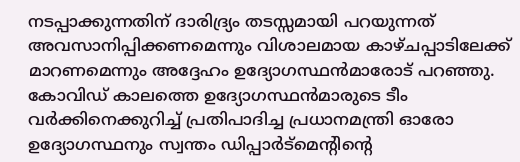നടപ്പാക്കുന്നതിന് ദാരിദ്ര്യം തടസ്സമായി പറയുന്നത് അവസാനിപ്പിക്കണമെന്നും വിശാലമായ കാഴ്ചപ്പാടിലേക്ക് മാറണമെന്നും അദ്ദേഹം ഉദ്യോഗസ്ഥൻമാരോട് പറഞ്ഞു. കോവിഡ് കാലത്തെ ഉദ്യോഗസ്ഥൻമാരുടെ ടീം വർക്കിനെക്കുറിച്ച് പ്രതിപാദിച്ച പ്രധാനമന്ത്രി ഓരോ ഉദ്യോഗസ്ഥനും സ്വന്തം ഡിപ്പാർട്‌മെന്റിന്റെ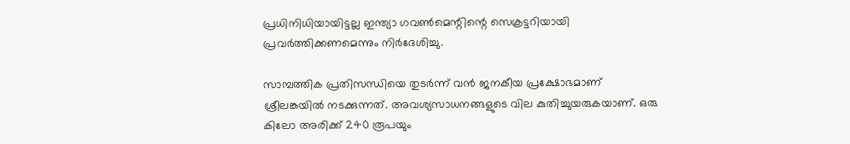പ്രധിനിധിയായിട്ടല്ല ഇന്ത്യാ ഗവൺമെന്റിന്റെ സെക്രട്ടറിയായി പ്രവർത്തിക്കണമെന്നും നിർദേശിച്ചു.

സാമ്പത്തിക പ്രതിസന്ധിയെ തുടർന്ന് വൻ ജനകീയ പ്രക്ഷോഭമാണ് ശ്രീലങ്കയിൽ നടക്കുന്നത്. അവശ്യസാധനങ്ങളുടെ വില കുതിച്ചുയരുകയാണ്. ഒരു കിലോ അരിക്ക് 240 രൂപയും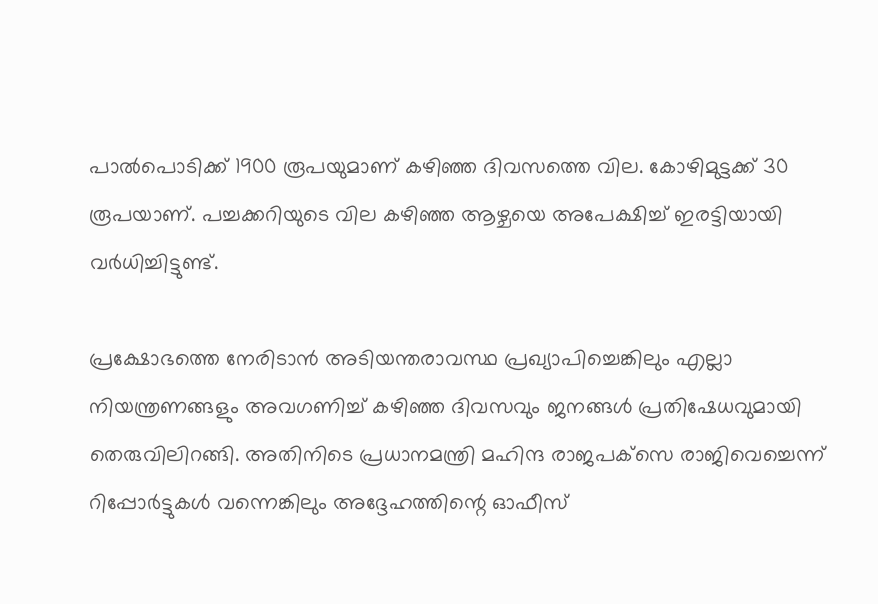പാൽപൊടിക്ക് 1900 രൂപയുമാണ് കഴിഞ്ഞ ദിവസത്തെ വില. കോഴിമുട്ടക്ക് 30 രൂപയാണ്. പച്ചക്കറിയുടെ വില കഴിഞ്ഞ ആഴ്ചയെ അപേക്ഷിച്ച് ഇരട്ടിയായി വർധിച്ചിട്ടുണ്ട്.

പ്രക്ഷോഭത്തെ നേരിടാൻ അടിയന്തരാവസ്ഥ പ്രഖ്യാപിച്ചെങ്കിലും എല്ലാ നിയന്ത്രണങ്ങളും അവഗണിച്ച് കഴിഞ്ഞ ദിവസവും ജനങ്ങൾ പ്രതിഷേധവുമായി തെരുവിലിറങ്ങി. അതിനിടെ പ്രധാനമന്ത്രി മഹിന്ദ രാജപക്‌സെ രാജിവെച്ചെന്ന് റിപ്പോർട്ടുകൾ വന്നെങ്കിലും അദ്ദേഹത്തിന്റെ ഓഫീസ്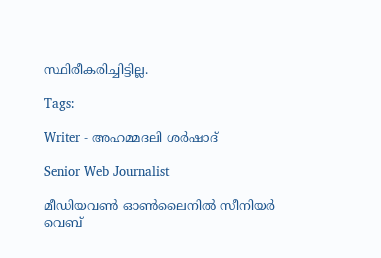സ്ഥിരീകരിച്ചിട്ടില്ല.

Tags:

Writer - അഹമ്മദലി ശര്‍ഷാദ്

Senior Web Journalist

മീഡിയവൺ ഓൺലൈനിൽ സീനിയർ വെബ്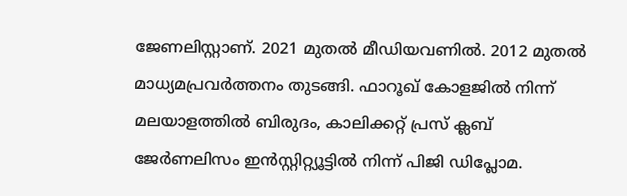ജേണലിസ്റ്റാണ്. 2021 മുതൽ മീഡിയവണിൽ. 2012 മുതൽ മാധ്യമപ്രവർത്തനം തുടങ്ങി. ഫാറൂഖ് കോളജിൽ നിന്ന് മലയാളത്തിൽ ബിരുദം, കാലിക്കറ്റ് പ്രസ് ക്ലബ് ജേർണലിസം ഇൻസ്റ്റിറ്റ്യൂട്ടിൽ നിന്ന് പിജി ഡിപ്ലോമ.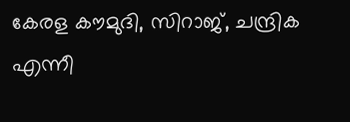കേരള കൗമുദി, സിറാജ്, ചന്ദ്രിക എന്നീ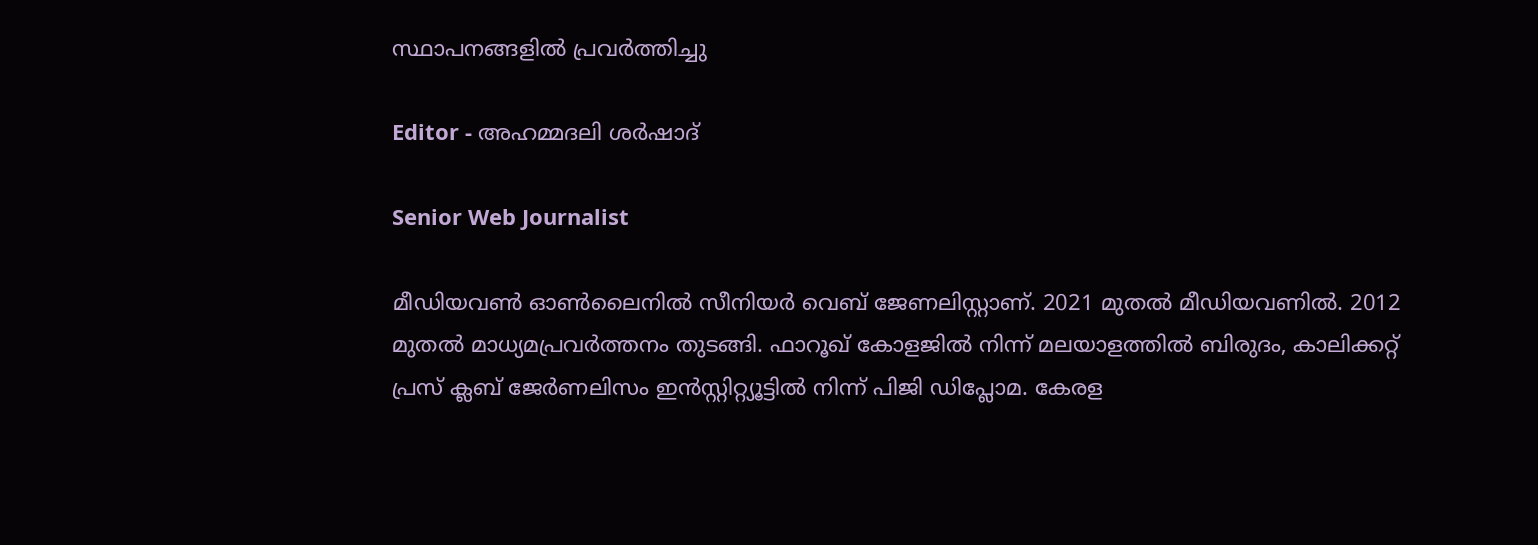സ്ഥാപനങ്ങളിൽ പ്രവർത്തിച്ചു

Editor - അഹമ്മദലി ശര്‍ഷാദ്

Senior Web Journalist

മീഡിയവൺ ഓൺലൈനിൽ സീനിയർ വെബ് ജേണലിസ്റ്റാണ്. 2021 മുതൽ മീഡിയവണിൽ. 2012 മുതൽ മാധ്യമപ്രവർത്തനം തുടങ്ങി. ഫാറൂഖ് കോളജിൽ നിന്ന് മലയാളത്തിൽ ബിരുദം, കാലിക്കറ്റ് പ്രസ് ക്ലബ് ജേർണലിസം ഇൻസ്റ്റിറ്റ്യൂട്ടിൽ നിന്ന് പിജി ഡിപ്ലോമ. കേരള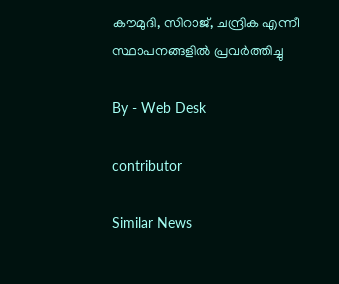കൗമുദി, സിറാജ്, ചന്ദ്രിക എന്നീ സ്ഥാപനങ്ങളിൽ പ്രവർത്തിച്ചു

By - Web Desk

contributor

Similar News